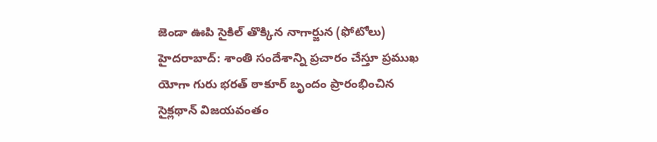జెండా ఊపి సైకిల్ తొక్కిన నాగార్జున (ఫోటోలు)
హైదరాబాద్: శాంతి సందేశాన్ని ప్రచారం చేస్తూ ప్రముఖ యోగా గురు భరత్ ఠాకూర్ బృందం ప్రారంభించిన సైక్లథాన్ విజయవంతం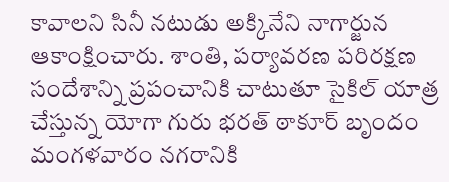కావాలని సినీ నటుడు అక్కినేని నాగార్జున ఆకాంక్షించారు. శాంతి, పర్యావరణ పరిరక్షణ సందేశాన్ని ప్రపంచానికి చాటుతూ సైకిల్ యాత్ర చేస్తున్న యోగా గురు భరత్ ఠాకూర్ బృందం మంగళవారం నగరానికి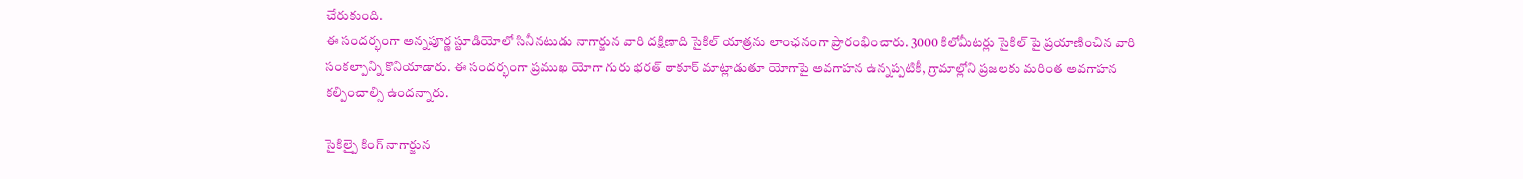చేరుకుంది.
ఈ సందర్భంగా అన్నపూర్ణ స్టూడియోలో సినీనటుడు నాగార్జున వారి దక్షిణాది సైకిల్ యాత్రను లాంఛనంగా ప్రారంభించారు. 3000 కిలోమీటర్లు సైకిల్ పై ప్రయాణించిన వారి సంకల్పాన్ని కొనియాడారు. ఈ సందర్భంగా ప్రముఖ యోగా గురు భరత్ ఠాకూర్ మాట్లాడుతూ యోగాపై అవగాహన ఉన్నప్పటికీ, గ్రామాల్లోని ప్రజలకు మరింత అవగాహన కల్పించాల్సి ఉందన్నారు.

సైకిల్పై కింగ్ నాగార్జున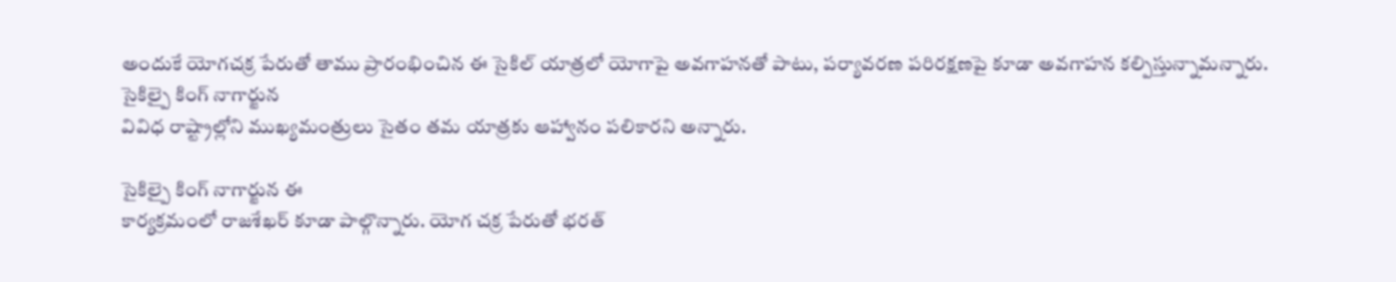అందుకే యోగచక్ర పేరుతో తాము ప్రారంభించిన ఈ సైకిల్ యాత్రలో యోగాపై అవగాహనతో పాటు, పర్యావరణ పరిరక్షణపై కూడా అవగాహన కల్పిస్తున్నామన్నారు.
సైకిల్పై కింగ్ నాగార్జున
వివిధ రాష్ట్రాల్లోని ముఖ్యమంత్రులు సైతం తమ యాత్రకు ఆహ్వానం పలికారని అన్నారు.

సైకిల్పై కింగ్ నాగార్జున ఈ
కార్యక్రమంలో రాజశేఖర్ కూడా పాల్గొన్నారు. యోగ చక్ర పేరుతో భరత్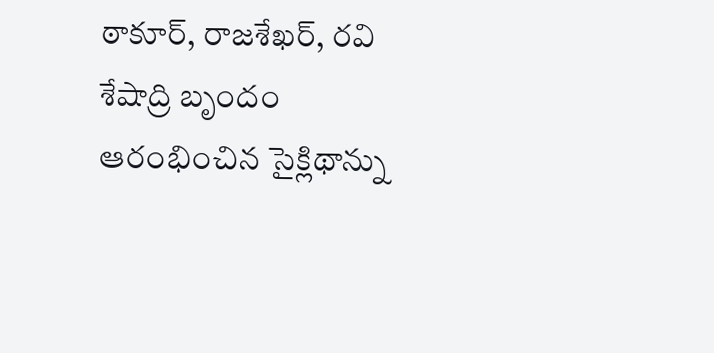ఠాకూర్, రాజశేఖర్, రవి శేషాద్రి బృందం ఆరంభించిన సైక్లిథాన్ను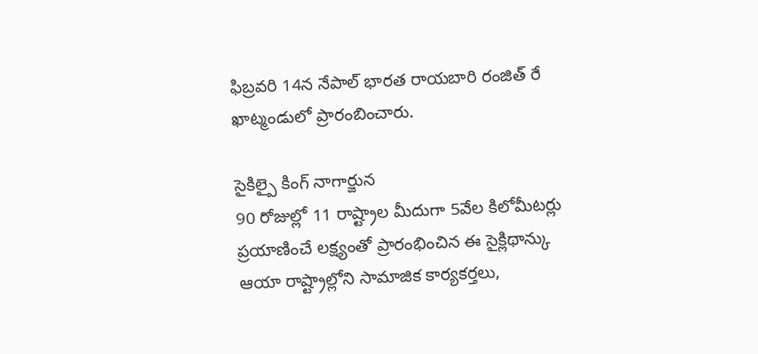ఫిబ్రవరి 14న నేపాల్ భారత రాయబారి రంజిత్ రే ఖాట్మండులో ప్రారంబించారు.

సైకిల్పై కింగ్ నాగార్జున
90 రోజుల్లో 11 రాష్ట్రాల మీదుగా 5వేల కిలోమీటర్లు ప్రయాణించే లక్ష్యంతో ప్రారంభించిన ఈ సైక్లిథాన్కు ఆయా రాష్ట్రాల్లోని సామాజిక కార్యకర్తలు,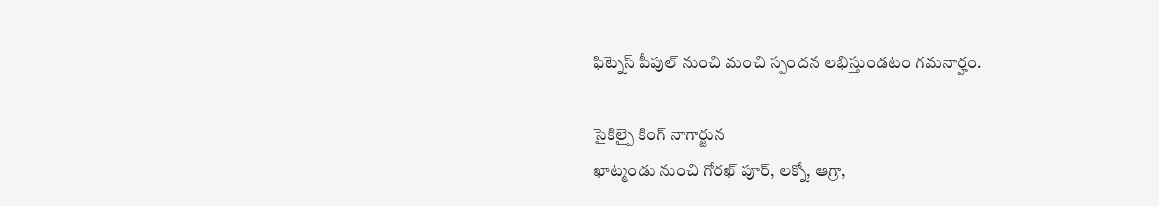ఫిట్నెస్ పీపుల్ నుంచి మంచి స్పందన లభిస్తుండటం గమనార్హం.

సైకిల్పై కింగ్ నాగార్జున
ఖాట్మండు నుంచి గోరఖ్ పూర్, లక్నో, ఆగ్రా,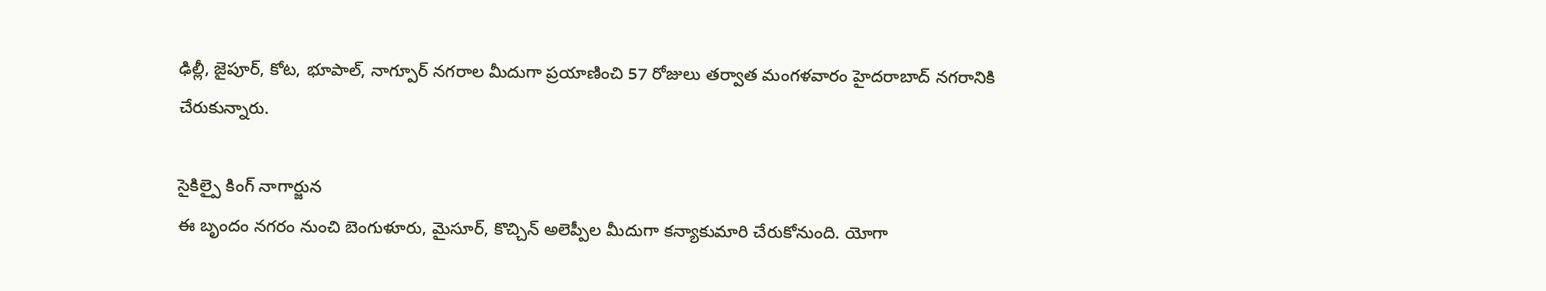ఢిల్లీ, జైపూర్, కోట, భూపాల్, నాగ్పూర్ నగరాల మీదుగా ప్రయాణించి 57 రోజులు తర్వాత మంగళవారం హైదరాబాద్ నగరానికి చేరుకున్నారు.

సైకిల్పై కింగ్ నాగార్జున
ఈ బృందం నగరం నుంచి బెంగుళూరు, మైసూర్, కొచ్చిన్ అలెప్పీల మీదుగా కన్యాకుమారి చేరుకోనుంది. యోగా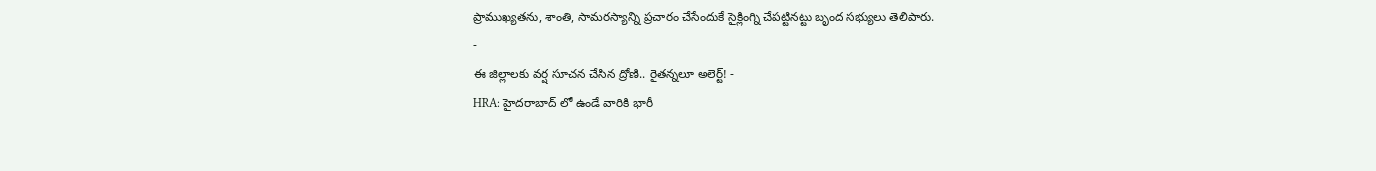ప్రాముఖ్యతను, శాంతి, సామరస్యాన్ని ప్రచారం చేసేందుకే సైక్లింగ్ని చేపట్టినట్టు బృంద సభ్యులు తెలిపారు.
-
ఈ జిల్లాలకు వర్ష సూచన చేసిన ద్రోణి.. రైతన్నలూ అలెర్ట్! -
HRA: హైదరాబాద్ లో ఉండే వారికి భారీ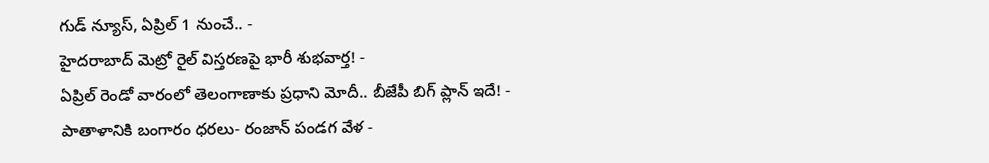గుడ్ న్యూస్, ఏప్రిల్ 1 నుంచే.. -
హైదరాబాద్ మెట్రో రైల్ విస్తరణపై భారీ శుభవార్త! -
ఏప్రిల్ రెండో వారంలో తెలంగాణాకు ప్రధాని మోదీ.. బీజేపీ బిగ్ ప్లాన్ ఇదే! -
పాతాళానికి బంగారం ధరలు- రంజాన్ పండగ వేళ -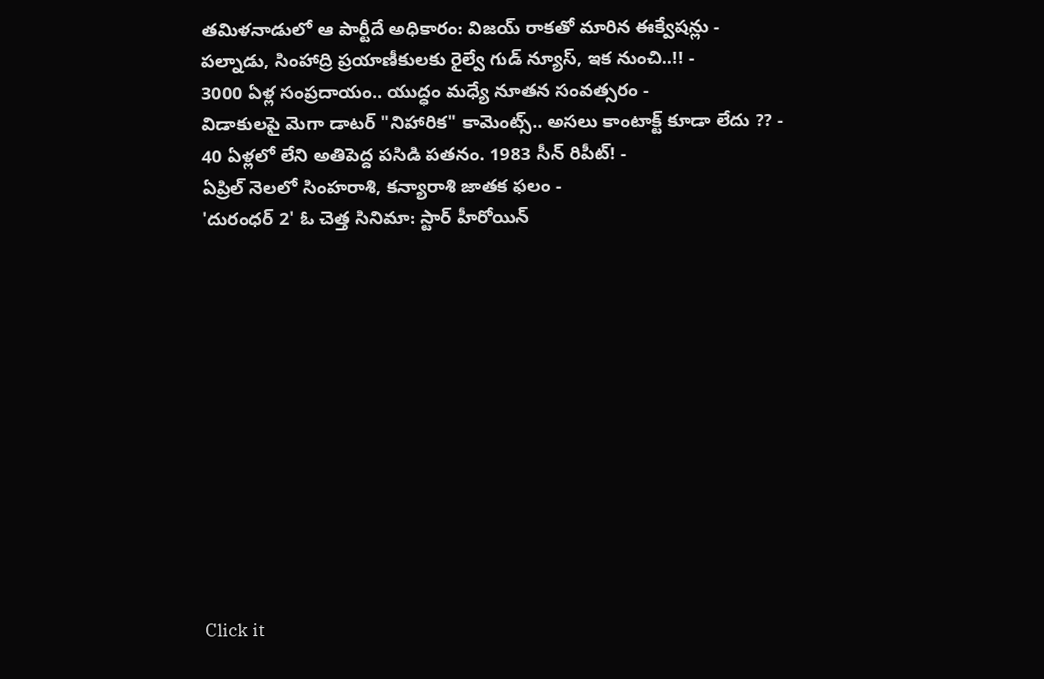తమిళనాడులో ఆ పార్టీదే అధికారం: విజయ్ రాకతో మారిన ఈక్వేషన్లు -
పల్నాడు, సింహాద్రి ప్రయాణీకులకు రైల్వే గుడ్ న్యూస్, ఇక నుంచి..!! -
3000 ఏళ్ల సంప్రదాయం.. యుద్ధం మధ్యే నూతన సంవత్సరం -
విడాకులపై మెగా డాటర్ "నిహారిక" కామెంట్స్.. అసలు కాంటాక్ట్ కూడా లేదు ?? -
40 ఏళ్లలో లేని అతిపెద్ద పసిడి పతనం. 1983 సీన్ రిపీట్! -
ఏప్రిల్ నెలలో సింహరాశి, కన్యారాశి జాతక ఫలం -
'దురంధర్ 2' ఓ చెత్త సినిమా: స్టార్ హీరోయిన్












Click it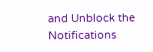and Unblock the Notifications